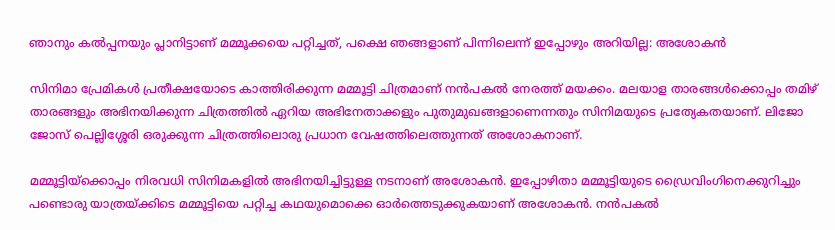ഞാനും കല്‍പ്പനയും പ്ലാനിട്ടാണ് മമ്മൂക്കയെ പറ്റിച്ചത്, പക്ഷെ ഞങ്ങളാണ് പിന്നിലെന്ന് ഇപ്പോഴും അറിയില്ല: അശോകന്‍

സിനിമാ പ്രേമികള്‍ പ്രതീക്ഷയോടെ കാത്തിരിക്കുന്ന മമ്മൂട്ടി ചിത്രമാണ് നന്‍പകല്‍ നേരത്ത് മയക്കം. മലയാള താരങ്ങള്‍ക്കൊപ്പം തമിഴ് താരങ്ങളും അഭിനയിക്കുന്ന ചിത്രത്തില്‍ ഏറിയ അഭിനേതാക്കളും പുതുമുഖങ്ങളാണെന്നതും സിനിമയുടെ പ്രത്യേകതയാണ്. ലിജോ ജോസ് പെല്ലിശ്ശേരി ഒരുക്കുന്ന ചിത്രത്തിലൊരു പ്രധാന വേഷത്തിലെത്തുന്നത് അശോകനാണ്.

മമ്മൂട്ടിയ്‌ക്കൊപ്പം നിരവധി സിനിമകളില്‍ അഭിനയിച്ചിട്ടുള്ള നടനാണ് അശോകന്‍. ഇപ്പോഴിതാ മമ്മൂട്ടിയുടെ ഡ്രൈവിംഗിനെക്കുറിച്ചും പണ്ടൊരു യാത്രയ്ക്കിടെ മമ്മൂട്ടിയെ പറ്റിച്ച കഥയുമൊക്കെ ഓര്‍ത്തെടുക്കുകയാണ് അശോകന്‍. നന്‍പകല്‍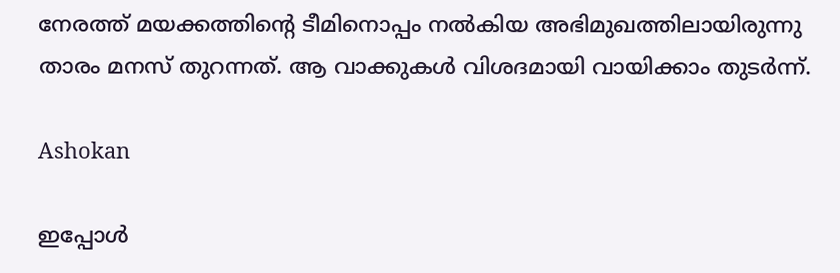നേരത്ത് മയക്കത്തിന്റെ ടീമിനൊപ്പം നല്‍കിയ അഭിമുഖത്തിലായിരുന്നു താരം മനസ് തുറന്നത്. ആ വാക്കുകള്‍ വിശദമായി വായിക്കാം തുടര്‍ന്ന്.

Ashokan

ഇപ്പോള്‍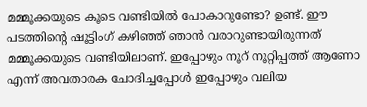മമ്മൂക്കയുടെ കൂടെ വണ്ടിയില്‍ പോകാറുണ്ടോ? ഉണ്ട്. ഈ പടത്തിന്റെ ഷൂട്ടിംഗ് കഴിഞ്ഞ് ഞാന്‍ വരാറുണ്ടായിരുന്നത് മമ്മൂക്കയുടെ വണ്ടിയിലാണ്. ഇപ്പോഴും നൂറ് നൂറ്റിപ്പത്ത് ആണോ എന്ന് അവതാരക ചോദിച്ചപ്പോള്‍ ഇപ്പോഴും വലിയ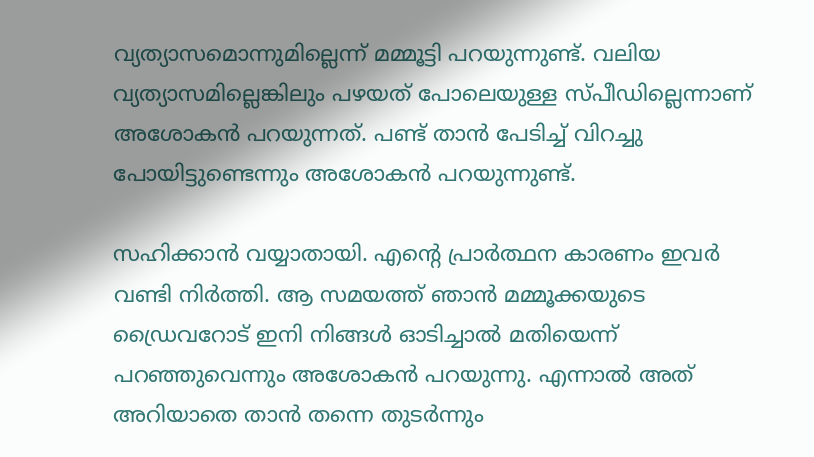വ്യത്യാസമൊന്നുമില്ലെന്ന് മമ്മൂട്ടി പറയുന്നുണ്ട്. വലിയ വ്യത്യാസമില്ലെങ്കിലും പഴയത് പോലെയുള്ള സ്പീഡില്ലെന്നാണ് അശോകന്‍ പറയുന്നത്. പണ്ട് താന്‍ പേടിച്ച് വിറച്ചു പോയിട്ടുണ്ടെന്നും അശോകന്‍ പറയുന്നുണ്ട്.

സഹിക്കാന്‍ വയ്യാതായി. എന്റെ പ്രാര്‍ത്ഥന കാരണം ഇവര്‍ വണ്ടി നിര്‍ത്തി. ആ സമയത്ത് ഞാന്‍ മമ്മൂക്കയുടെ ഡ്രൈവറോട് ഇനി നിങ്ങള്‍ ഓടിച്ചാല്‍ മതിയെന്ന് പറഞ്ഞുവെന്നും അശോകന്‍ പറയുന്നു. എന്നാല്‍ അത് അറിയാതെ താന്‍ തന്നെ തുടര്‍ന്നും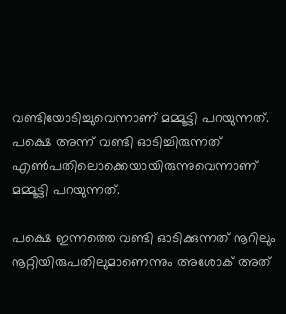വണ്ടിയോടിച്ചുവെന്നാണ് മമ്മൂട്ടി പറയുന്നത്. പക്ഷെ അന്ന് വണ്ടി ഓടിച്ചിരുന്നത് എണ്‍പതിലൊക്കെയായിരുന്നുവെന്നാണ് മമ്മൂട്ടി പറയുന്നത്.

പക്ഷെ ഇന്നത്തെ വണ്ടി ഓടിക്കുന്നത് നൂറിലും നൂറ്റിയിരുപതിലുമാണെന്നും അശോക് അത്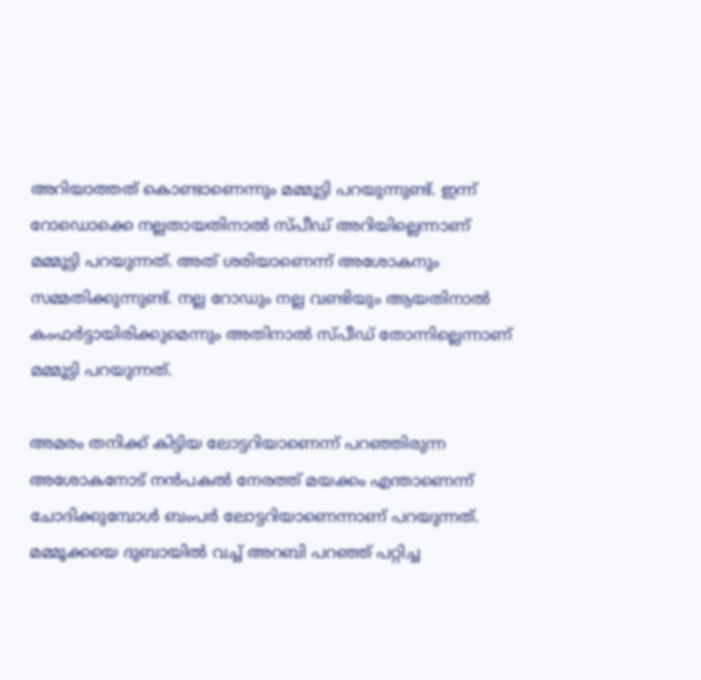അറിയാത്തത് കൊണ്ടാണെന്നും മമ്മൂട്ടി പറയുന്നുണ്ട്. ഇന്ന് റോഡൊക്കെ നല്ലതായതിനാല്‍ സ്പീഡ് അറിയില്ലെന്നാണ് മമ്മൂട്ടി പറയുന്നത്. അത് ശരിയാണെന്ന് അശോകനും സമ്മതിക്കുന്നുണ്ട്. നല്ല റോഡും നല്ല വണ്ടിയും ആയതിനാല്‍ കംഫര്‍ട്ടായിരിക്കുമെന്നും അതിനാല്‍ സ്പീഡ് തോന്നില്ലെന്നാണ് മമ്മൂട്ടി പറയുന്നത്.

അമരം തനിക്ക് കിട്ടിയ ലോട്ടറിയാണെന്ന് പറഞ്ഞിരുന്ന അശോകനോട് നന്‍പകല്‍ നേരത്ത് മയക്കം എന്താണെന്ന് ചോദിക്കുമ്പോള്‍ ബംപര്‍ ലോട്ടറിയാണെന്നാണ് പറയുന്നത്. മമ്മൂക്കയെ ദുബായില്‍ വച്ച് അറബി പറഞ്ഞ് പറ്റിച്ച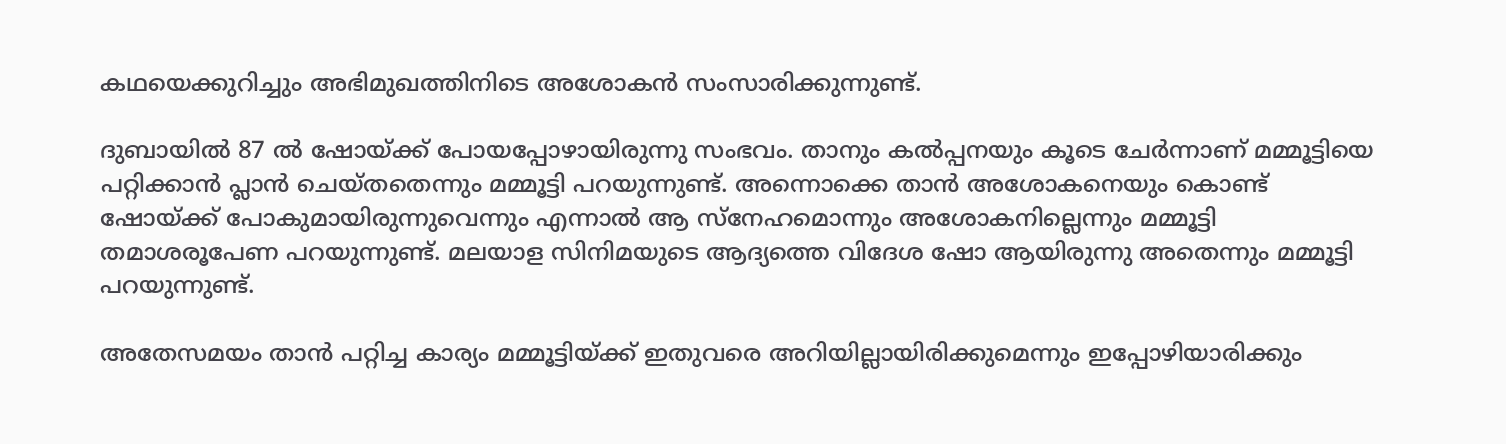കഥയെക്കുറിച്ചും അഭിമുഖത്തിനിടെ അശോകന്‍ സംസാരിക്കുന്നുണ്ട്.

ദുബായില്‍ 87 ല്‍ ഷോയ്ക്ക് പോയപ്പോഴായിരുന്നു സംഭവം. താനും കല്‍പ്പനയും കൂടെ ചേര്‍ന്നാണ് മമ്മൂട്ടിയെ പറ്റിക്കാന്‍ പ്ലാന്‍ ചെയ്തതെന്നും മമ്മൂട്ടി പറയുന്നുണ്ട്. അന്നൊക്കെ താന്‍ അശോകനെയും കൊണ്ട് ഷോയ്ക്ക് പോകുമായിരുന്നുവെന്നും എന്നാല്‍ ആ സ്‌നേഹമൊന്നും അശോകനില്ലെന്നും മമ്മൂട്ടി തമാശരൂപേണ പറയുന്നുണ്ട്. മലയാള സിനിമയുടെ ആദ്യത്തെ വിദേശ ഷോ ആയിരുന്നു അതെന്നും മമ്മൂട്ടി പറയുന്നുണ്ട്.

അതേസമയം താന്‍ പറ്റിച്ച കാര്യം മമ്മൂട്ടിയ്ക്ക് ഇതുവരെ അറിയില്ലായിരിക്കുമെന്നും ഇപ്പോഴിയാരിക്കും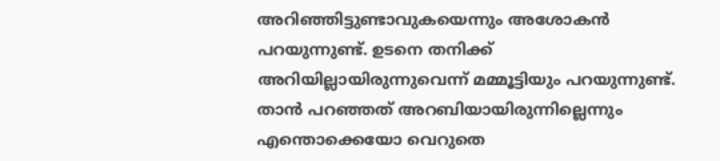അറിഞ്ഞിട്ടുണ്ടാവുകയെന്നും അശോകന്‍ പറയുന്നുണ്ട്. ഉടനെ തനിക്ക് അറിയില്ലായിരുന്നുവെന്ന് മമ്മൂട്ടിയും പറയുന്നുണ്ട്. താന്‍ പറഞ്ഞത് അറബിയായിരുന്നില്ലെന്നും എന്തൊക്കെയോ വെറുതെ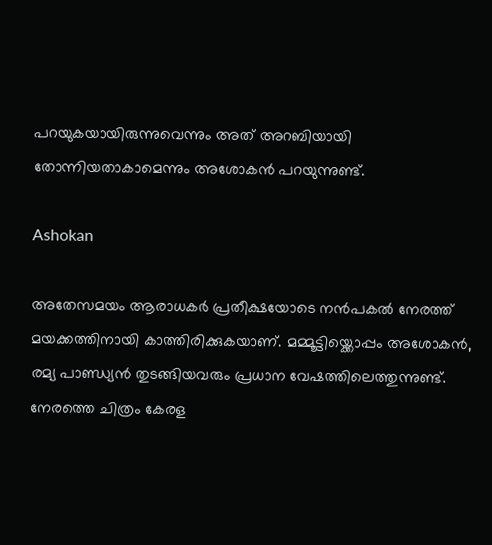പറയുകയായിരുന്നുവെന്നും അത് അറബിയായി തോന്നിയതാകാമെന്നും അശോകന്‍ പറയുന്നുണ്ട്.

Ashokan

അതേസമയം ആരാധകർ പ്രതീക്ഷയോടെ നന്‍പകല്‍ നേരത്ത് മയക്കത്തിനായി കാത്തിരിക്കുകയാണ്. മമ്മൂട്ടിയ്ക്കൊപ്പം അശോകന്‍, രമ്യ പാണ്ഡ്യന്‍ തുടങ്ങിയവരും പ്രധാന വേഷത്തിലെത്തുന്നുണ്ട്. നേരത്തെ ചിത്രം കേരള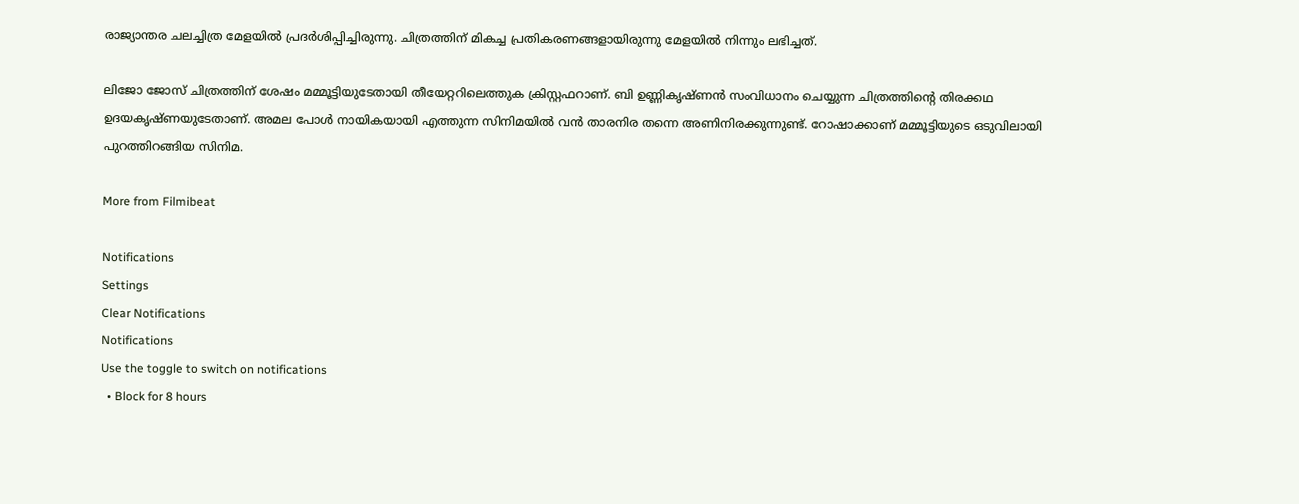രാജ്യാന്തര ചലച്ചിത്ര മേളയില്‍ പ്രദർശിപ്പിച്ചിരുന്നു. ചിത്രത്തിന് മികച്ച പ്രതികരണങ്ങളായിരുന്നു മേളയില്‍ നിന്നും ലഭിച്ചത്.

ലിജോ ജോസ് ചിത്രത്തിന് ശേഷം മമ്മൂട്ടിയുടേതായി തീയേറ്ററിലെത്തുക ക്രിസ്റ്റഫറാണ്. ബി ഉണ്ണികൃഷ്ണന്‍ സംവിധാനം ചെയ്യുന്ന ചിത്രത്തിന്റെ തിരക്കഥ ഉദയകൃഷ്ണയുടേതാണ്. അമല പോള്‍ നായികയായി എത്തുന്ന സിനിമയില്‍ വന്‍ താരനിര തന്നെ അണിനിരക്കുന്നുണ്ട്. റോഷാക്കാണ് മമ്മൂട്ടിയുടെ ഒടുവിലായി പുറത്തിറങ്ങിയ സിനിമ.

More from Filmibeat

Notifications
Settings
Clear Notifications
Notifications
Use the toggle to switch on notifications
  • Block for 8 hours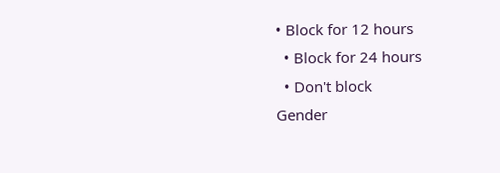• Block for 12 hours
  • Block for 24 hours
  • Don't block
Gender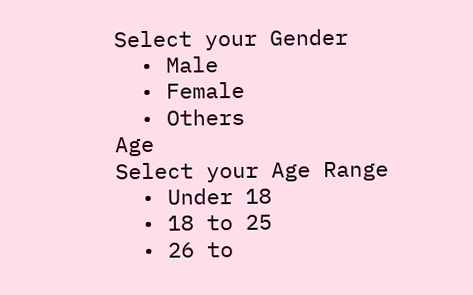Select your Gender
  • Male
  • Female
  • Others
Age
Select your Age Range
  • Under 18
  • 18 to 25
  • 26 to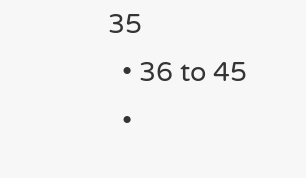35
  • 36 to 45
  •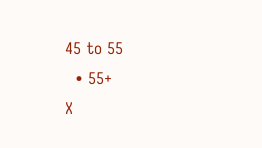45 to 55
  • 55+
X